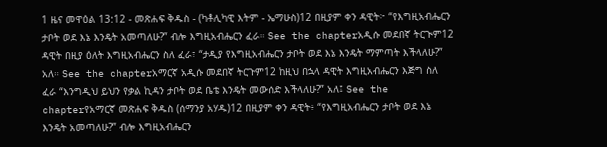1 ዜና መዋዕል 13:12 - መጽሐፍ ቅዱስ - (ካቶሊካዊ እትም - ኤማሁስ)12 በዚያም ቀን ዳዊት፦ “የእግዚአብሔርን ታቦት ወደ እኔ እንዴት አመጣለሁ?” ብሎ እግዚአብሔርን ፈራ። See the chapterአዲሱ መደበኛ ትርጒም12 ዳዊት በዚያ ዕለት እግዚአብሔርን ስለ ፈራ፣ “ታዲያ የእግዚአብሔርን ታቦት ወደ እኔ እንዴት ማምጣት እችላለሁ?” አለ። See the chapterአማርኛ አዲሱ መደበኛ ትርጉም12 ከዚህ በኋላ ዳዊት እግዚአብሔርን እጅግ ስለ ፈራ “እንግዲህ ይህን የቃል ኪዳን ታቦት ወደ ቤቴ እንዴት መውሰድ እችላለሁ?” አለ፤ See the chapterየአማርኛ መጽሐፍ ቅዱስ (ሰማንያ አሃዱ)12 በዚያም ቀን ዳዊት፥ “የእግዚአብሔርን ታቦት ወደ እኔ እንዴት አመጣለሁ?” ብሎ እግዚአብሔርን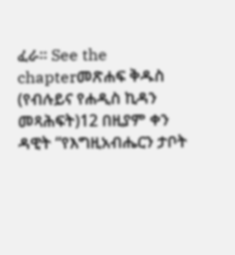ፈራ። See the chapterመጽሐፍ ቅዱስ (የብሉይና የሐዲስ ኪዳን መጻሕፍት)12 በዚያም ቀን ዳዊት “የእግዚአብሔርን ታቦት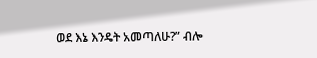ወደ እኔ እንዴት አመጣለሁ?” ብሎ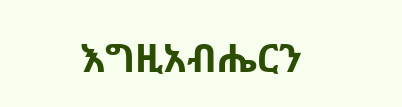እግዚአብሔርን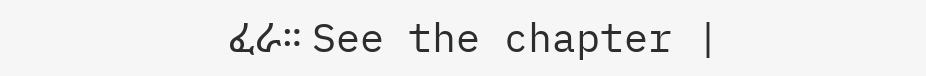ፈራ። See the chapter |